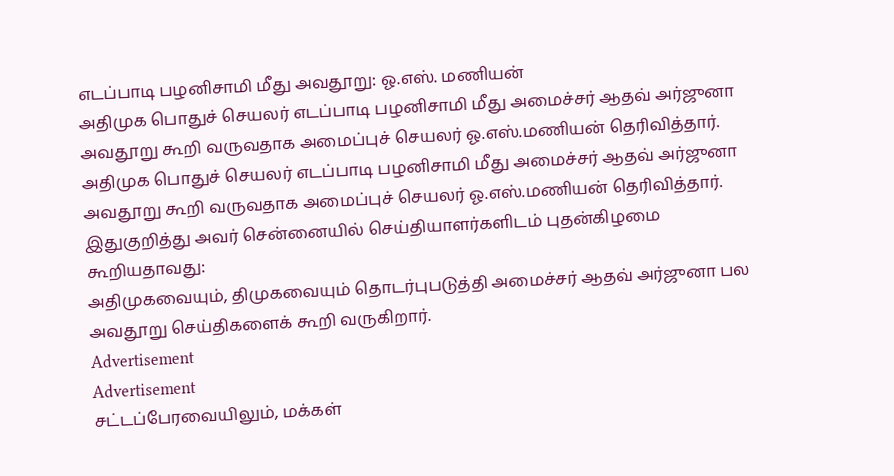எடப்பாடி பழனிசாமி மீது அவதூறு: ஓ.எஸ். மணியன்
அதிமுக பொதுச் செயலர் எடப்பாடி பழனிசாமி மீது அமைச்சர் ஆதவ் அர்ஜுனா அவதூறு கூறி வருவதாக அமைப்புச் செயலர் ஓ.எஸ்.மணியன் தெரிவித்தார்.
அதிமுக பொதுச் செயலர் எடப்பாடி பழனிசாமி மீது அமைச்சர் ஆதவ் அர்ஜுனா அவதூறு கூறி வருவதாக அமைப்புச் செயலர் ஓ.எஸ்.மணியன் தெரிவித்தார்.
இதுகுறித்து அவர் சென்னையில் செய்தியாளர்களிடம் புதன்கிழமை கூறியதாவது:
அதிமுகவையும், திமுகவையும் தொடர்புபடுத்தி அமைச்சர் ஆதவ் அர்ஜுனா பல அவதூறு செய்திகளைக் கூறி வருகிறார்.
Advertisement
Advertisement
சட்டப்பேரவையிலும், மக்கள்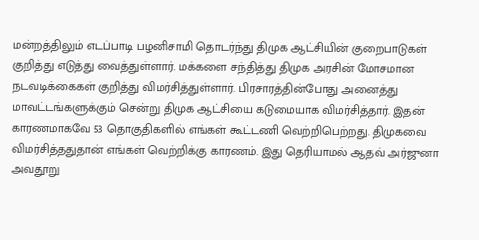மன்றத்திலும் எடப்பாடி பழனிசாமி தொடர்ந்து திமுக ஆட்சியின் குறைபாடுகள் குறித்து எடுத்து வைத்துள்ளார். மக்களை சந்தித்து திமுக அரசின் மோசமான நடவடிக்கைகள் குறித்து விமர்சித்துள்ளார். பிரசாரத்தின்போது அனைத்து மாவட்டங்களுக்கும் சென்று திமுக ஆட்சியை கடுமையாக விமர்சித்தார். இதன் காரணமாகவே 53 தொகுதிகளில் எங்கள் கூட்டணி வெற்றிபெற்றது. திமுகவை விமர்சித்ததுதான் எங்கள் வெற்றிக்கு காரணம். இது தெரியாமல் ஆதவ் அர்ஜுனா அவதூறு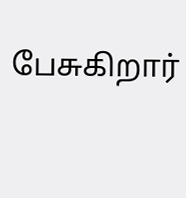பேசுகிறார்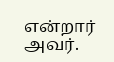என்றார் அவர்.